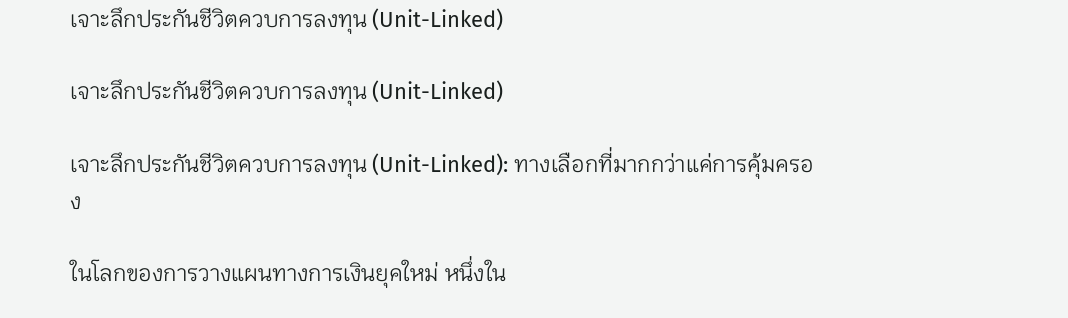เจาะลึกประกันชีวิตควบการลงทุน (Unit-Linked)

เจาะลึกประกันชีวิตควบการลงทุน (Unit-Linked)

เจาะลึกประกันชีวิตควบการลงทุน (Unit-Linked): ทางเลือกที่มากกว่าแค่การคุ้มครอง

ในโลกของการวางแผนทางการเงินยุคใหม่ หนึ่งใน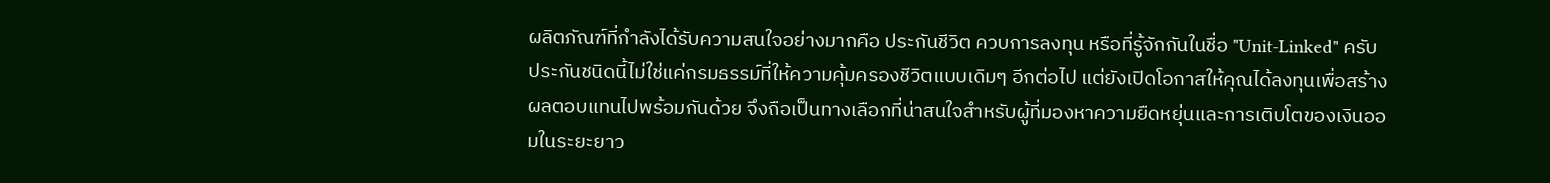ผลิตภัณฑ์ที่กำลังได้รับความสนใจอย่างมากคือ ประกันชีวิต ควบการลงทุน หรือที่รู้จักกันในชื่อ "Unit-Linked" ครับ ประกันชนิดนี้ไม่ใช่แค่กรมธรรม์ที่ให้ความคุ้มครองชีวิตแบบเดิมๆ อีกต่อไป แต่ยังเปิดโอกาสให้คุณได้ลงทุนเพื่อสร้างผลตอบแทนไปพร้อมกันด้วย จึงถือเป็นทางเลือกที่น่าสนใจสำหรับผู้ที่มองหาความยืดหยุ่นและการเติบโตของเงินออมในระยะยาว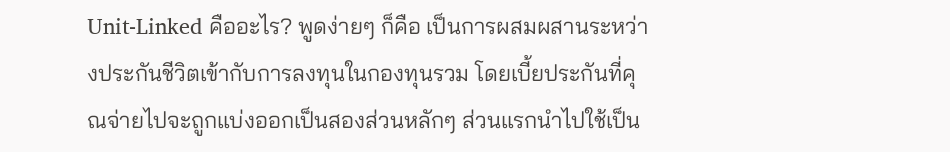Unit-Linked คืออะไร? พูดง่ายๆ ก็คือ เป็นการผสมผสานระหว่างประกันชีวิตเข้ากับการลงทุนในกองทุนรวม โดยเบี้ยประกันที่คุณจ่ายไปจะถูกแบ่งออกเป็นสองส่วนหลักๆ ส่วนแรกนำไปใช้เป็น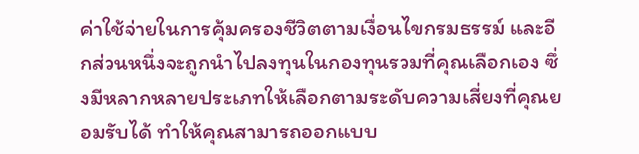ค่าใช้จ่ายในการคุ้มครองชีวิตตามเงื่อนไขกรมธรรม์ และอีกส่วนหนึ่งจะถูกนำไปลงทุนในกองทุนรวมที่คุณเลือกเอง ซึ่งมีหลากหลายประเภทให้เลือกตามระดับความเสี่ยงที่คุณยอมรับได้ ทำให้คุณสามารถออกแบบ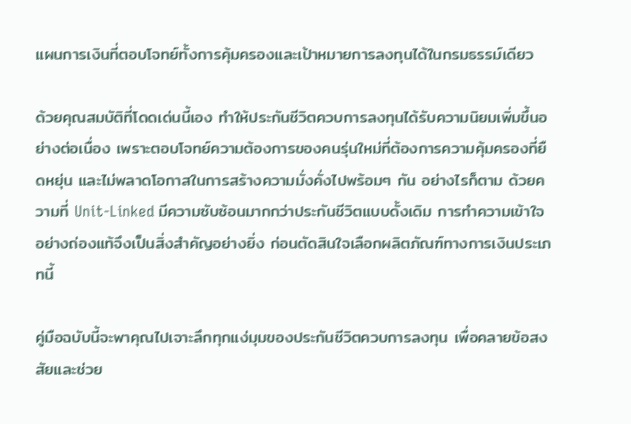แผนการเงินที่ตอบโจทย์ทั้งการคุ้มครองและเป้าหมายการลงทุนได้ในกรมธรรม์เดียว

ด้วยคุณสมบัติที่โดดเด่นนี้เอง ทำให้ประกันชีวิตควบการลงทุนได้รับความนิยมเพิ่มขึ้นอย่างต่อเนื่อง เพราะตอบโจทย์ความต้องการของคนรุ่นใหม่ที่ต้องการความคุ้มครองที่ยืดหยุ่น และไม่พลาดโอกาสในการสร้างความมั่งคั่งไปพร้อมๆ กัน อย่างไรก็ตาม ด้วยความที่ Unit-Linked มีความซับซ้อนมากกว่าประกันชีวิตแบบดั้งเดิม การทำความเข้าใจอย่างถ่องแท้จึงเป็นสิ่งสำคัญอย่างยิ่ง ก่อนตัดสินใจเลือกผลิตภัณฑ์ทางการเงินประเภทนี้

คู่มือฉบับนี้จะพาคุณไปเจาะลึกทุกแง่มุมของประกันชีวิตควบการลงทุน เพื่อคลายข้อสงสัยและช่วย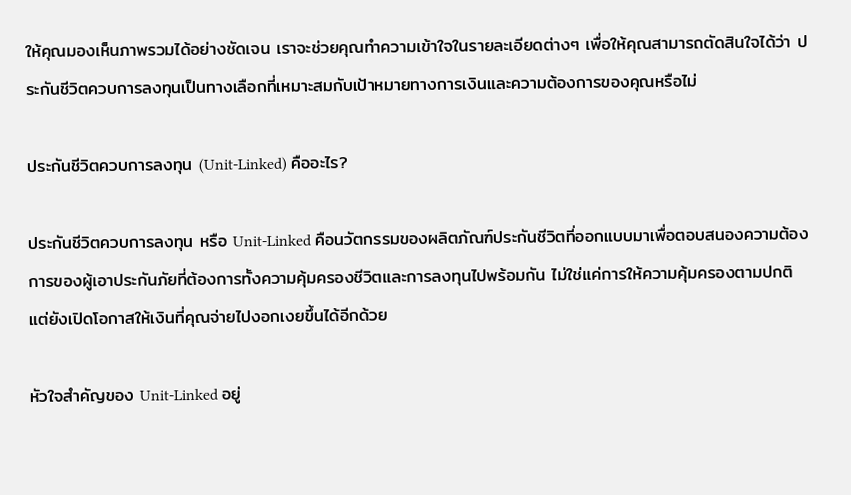ให้คุณมองเห็นภาพรวมได้อย่างชัดเจน เราจะช่วยคุณทำความเข้าใจในรายละเอียดต่างๆ เพื่อให้คุณสามารถตัดสินใจได้ว่า ประกันชีวิตควบการลงทุนเป็นทางเลือกที่เหมาะสมกับเป้าหมายทางการเงินและความต้องการของคุณหรือไม่

ประกันชีวิตควบการลงทุน (Unit-Linked) คืออะไร?

ประกันชีวิตควบการลงทุน หรือ Unit-Linked คือนวัตกรรมของผลิตภัณฑ์ประกันชีวิตที่ออกแบบมาเพื่อตอบสนองความต้องการของผู้เอาประกันภัยที่ต้องการทั้งความคุ้มครองชีวิตและการลงทุนไปพร้อมกัน ไม่ใช่แค่การให้ความคุ้มครองตามปกติ แต่ยังเปิดโอกาสให้เงินที่คุณจ่ายไปงอกเงยขึ้นได้อีกด้วย

หัวใจสำคัญของ Unit-Linked อยู่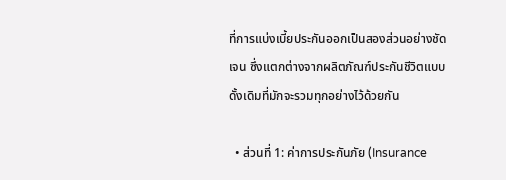ที่การแบ่งเบี้ยประกันออกเป็นสองส่วนอย่างชัดเจน ซึ่งแตกต่างจากผลิตภัณฑ์ประกันชีวิตแบบดั้งเดิมที่มักจะรวมทุกอย่างไว้ด้วยกัน

  • ส่วนที่ 1: ค่าการประกันภัย (Insurance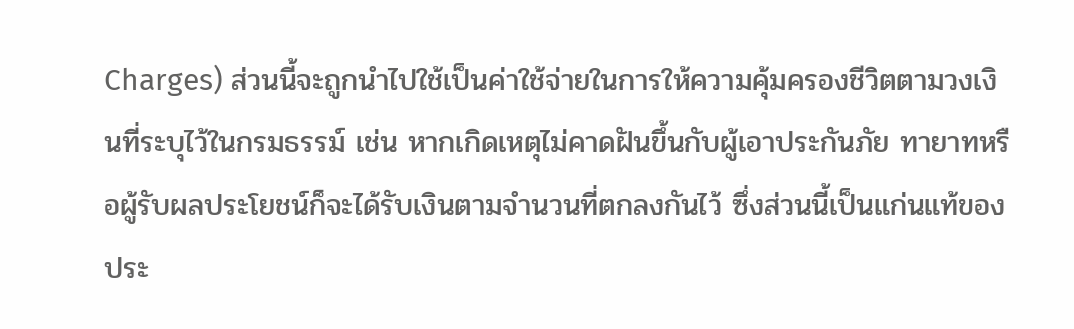Charges) ส่วนนี้จะถูกนำไปใช้เป็นค่าใช้จ่ายในการให้ความคุ้มครองชีวิตตามวงเงินที่ระบุไว้ในกรมธรรม์ เช่น หากเกิดเหตุไม่คาดฝันขึ้นกับผู้เอาประกันภัย ทายาทหรือผู้รับผลประโยชน์ก็จะได้รับเงินตามจำนวนที่ตกลงกันไว้ ซึ่งส่วนนี้เป็นแก่นแท้ของ ประ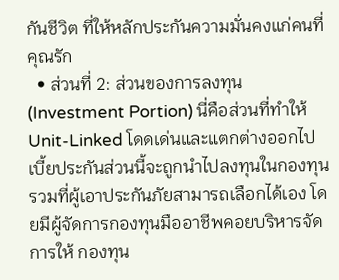กันชีวิต ที่ให้หลักประกันความมั่นคงแก่คนที่คุณรัก
  • ส่วนที่ 2: ส่วนของการลงทุน (Investment Portion) นี่คือส่วนที่ทำให้ Unit-Linked โดดเด่นและแตกต่างออกไป เบี้ยประกันส่วนนี้จะถูกนำไปลงทุนในกองทุนรวมที่ผู้เอาประกันภัยสามารถเลือกได้เอง โดยมีผู้จัดการกองทุนมืออาชีพคอยบริหารจัดการให้ กองทุน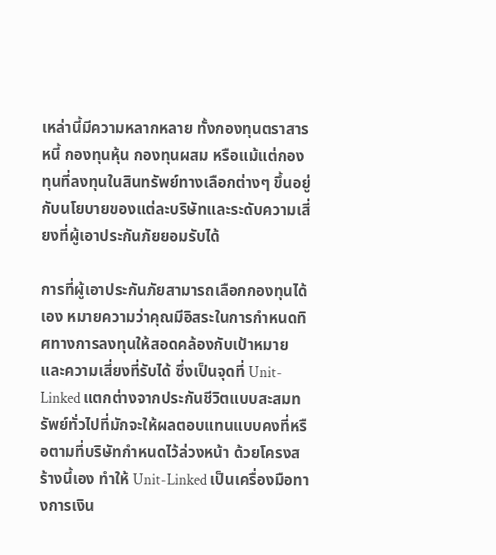เหล่านี้มีความหลากหลาย ทั้งกองทุนตราสารหนี้ กองทุนหุ้น กองทุนผสม หรือแม้แต่กองทุนที่ลงทุนในสินทรัพย์ทางเลือกต่างๆ ขึ้นอยู่กับนโยบายของแต่ละบริษัทและระดับความเสี่ยงที่ผู้เอาประกันภัยยอมรับได้

การที่ผู้เอาประกันภัยสามารถเลือกกองทุนได้เอง หมายความว่าคุณมีอิสระในการกำหนดทิศทางการลงทุนให้สอดคล้องกับเป้าหมายและความเสี่ยงที่รับได้ ซึ่งเป็นจุดที่ Unit-Linked แตกต่างจากประกันชีวิตแบบสะสมทรัพย์ทั่วไปที่มักจะให้ผลตอบแทนแบบคงที่หรือตามที่บริษัทกำหนดไว้ล่วงหน้า ด้วยโครงสร้างนี้เอง ทำให้ Unit-Linked เป็นเครื่องมือทางการเงิน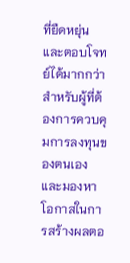ที่ยืดหยุ่นและตอบโจทย์ได้มากกว่าสำหรับผู้ที่ต้องการควบคุมการลงทุนของตนเอง และมองหาโอกาสในการสร้างผลตอ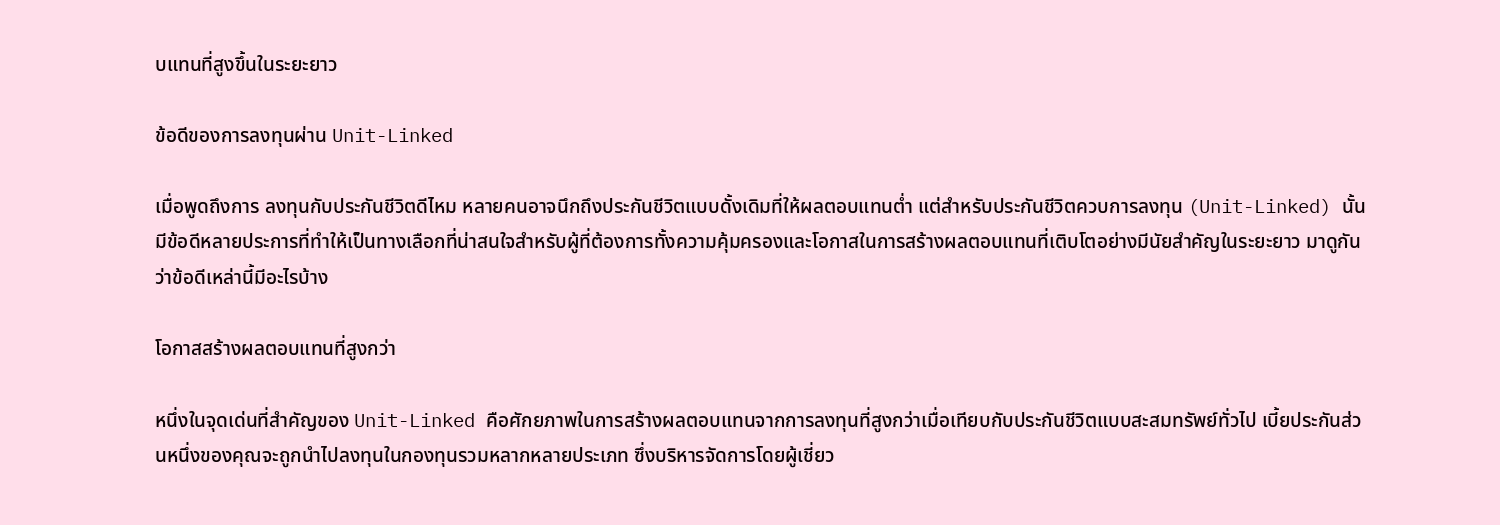บแทนที่สูงขึ้นในระยะยาว

ข้อดีของการลงทุนผ่าน Unit-Linked

เมื่อพูดถึงการ ลงทุนกับประกันชีวิตดีไหม หลายคนอาจนึกถึงประกันชีวิตแบบดั้งเดิมที่ให้ผลตอบแทนต่ำ แต่สำหรับประกันชีวิตควบการลงทุน (Unit-Linked) นั้น มีข้อดีหลายประการที่ทำให้เป็นทางเลือกที่น่าสนใจสำหรับผู้ที่ต้องการทั้งความคุ้มครองและโอกาสในการสร้างผลตอบแทนที่เติบโตอย่างมีนัยสำคัญในระยะยาว มาดูกันว่าข้อดีเหล่านี้มีอะไรบ้าง

โอกาสสร้างผลตอบแทนที่สูงกว่า

หนึ่งในจุดเด่นที่สำคัญของ Unit-Linked คือศักยภาพในการสร้างผลตอบแทนจากการลงทุนที่สูงกว่าเมื่อเทียบกับประกันชีวิตแบบสะสมทรัพย์ทั่วไป เบี้ยประกันส่วนหนึ่งของคุณจะถูกนำไปลงทุนในกองทุนรวมหลากหลายประเภท ซึ่งบริหารจัดการโดยผู้เชี่ยว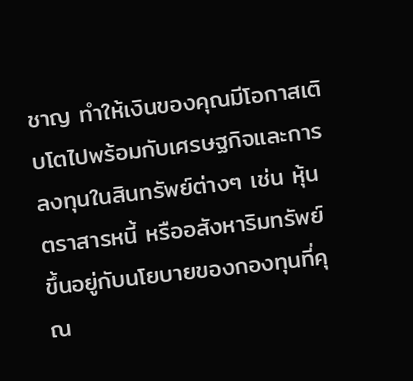ชาญ ทำให้เงินของคุณมีโอกาสเติบโตไปพร้อมกับเศรษฐกิจและการลงทุนในสินทรัพย์ต่างๆ เช่น หุ้น ตราสารหนี้ หรืออสังหาริมทรัพย์ ขึ้นอยู่กับนโยบายของกองทุนที่คุณ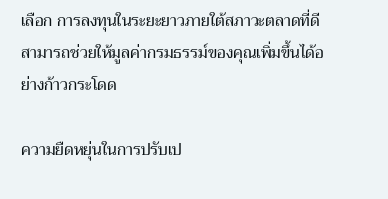เลือก การลงทุนในระยะยาวภายใต้สภาวะตลาดที่ดีสามารถช่วยให้มูลค่ากรมธรรม์ของคุณเพิ่มขึ้นได้อย่างก้าวกระโดด

ความยืดหยุ่นในการปรับเป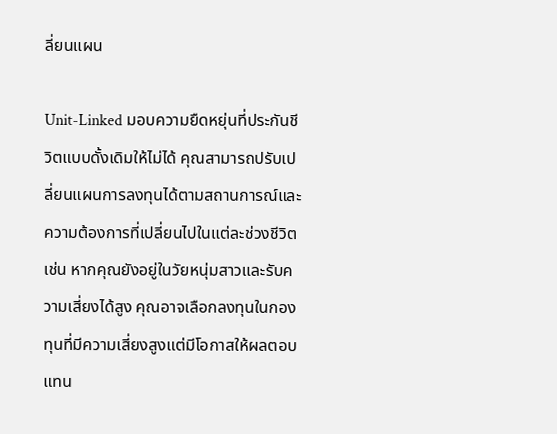ลี่ยนแผน

Unit-Linked มอบความยืดหยุ่นที่ประกันชีวิตแบบดั้งเดิมให้ไม่ได้ คุณสามารถปรับเปลี่ยนแผนการลงทุนได้ตามสถานการณ์และความต้องการที่เปลี่ยนไปในแต่ละช่วงชีวิต เช่น หากคุณยังอยู่ในวัยหนุ่มสาวและรับความเสี่ยงได้สูง คุณอาจเลือกลงทุนในกองทุนที่มีความเสี่ยงสูงแต่มีโอกาสให้ผลตอบแทน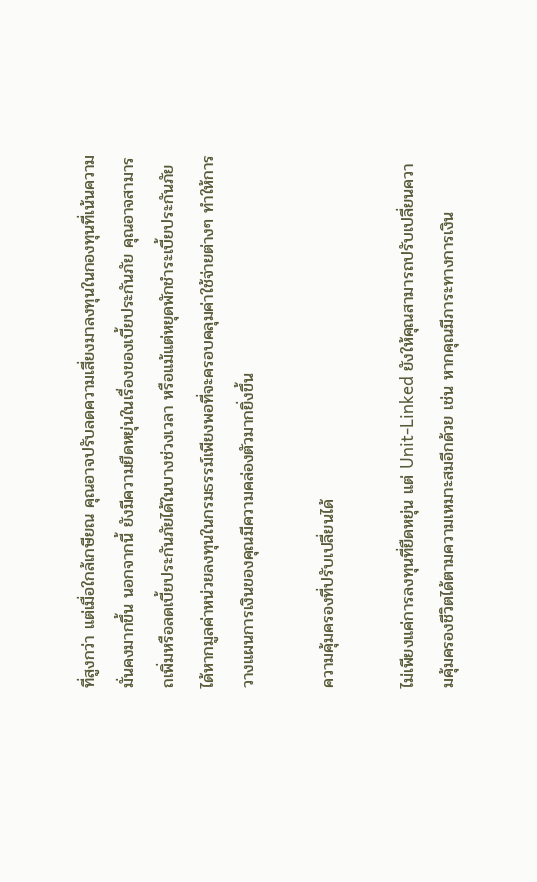ที่สูงกว่า แต่เมื่อใกล้เกษียณ คุณอาจปรับลดความเสี่ยงมาลงทุนในกองทุนที่เน้นความมั่นคงมากขึ้น นอกจากนี้ ยังมีความยืดหยุ่นในเรื่องของเบี้ยประกันภัย คุณอาจสามารถเพิ่มหรือลดเบี้ยประกันภัยได้ในบางช่วงเวลา หรือแม้แต่หยุดพักชำระเบี้ยประกันภัยได้หากมูลค่าหน่วยลงทุนในกรมธรรม์เพียงพอที่จะครอบคลุมค่าใช้จ่ายต่างๆ ทำให้การวางแผนการเงินของคุณมีความคล่องตัวมากยิ่งขึ้น

ความคุ้มครองที่ปรับเปลี่ยนได้

ไม่เพียงแค่การลงทุนที่ยืดหยุ่น แต่ Unit-Linked ยังให้คุณสามารถปรับเปลี่ยนความคุ้มครองชีวิตได้ตามความเหมาะสมอีกด้วย เช่น หากคุณมีภาระทางการเงิน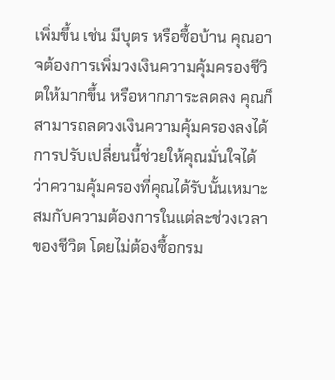เพิ่มขึ้น เช่น มีบุตร หรือซื้อบ้าน คุณอาจต้องการเพิ่มวงเงินความคุ้มครองชีวิตให้มากขึ้น หรือหากภาระลดลง คุณก็สามารถลดวงเงินความคุ้มครองลงได้ การปรับเปลี่ยนนี้ช่วยให้คุณมั่นใจได้ว่าความคุ้มครองที่คุณได้รับนั้นเหมาะสมกับความต้องการในแต่ละช่วงเวลาของชีวิต โดยไม่ต้องซื้อกรม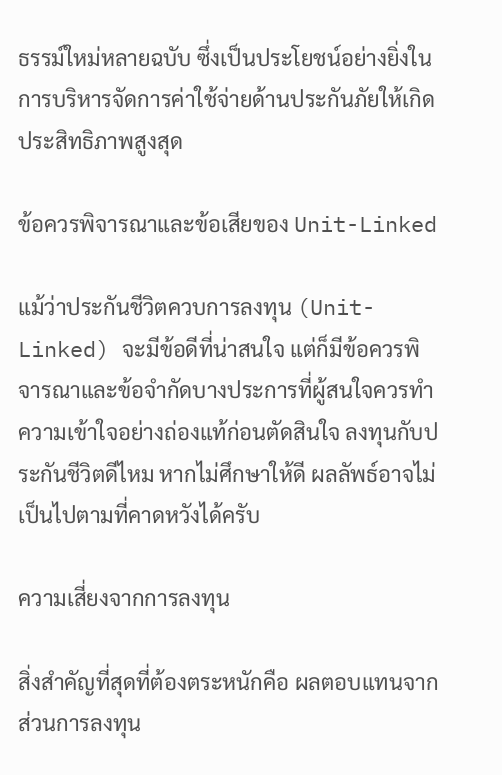ธรรม์ใหม่หลายฉบับ ซึ่งเป็นประโยชน์อย่างยิ่งในการบริหารจัดการค่าใช้จ่ายด้านประกันภัยให้เกิดประสิทธิภาพสูงสุด

ข้อควรพิจารณาและข้อเสียของ Unit-Linked

แม้ว่าประกันชีวิตควบการลงทุน (Unit-Linked) จะมีข้อดีที่น่าสนใจ แต่ก็มีข้อควรพิจารณาและข้อจำกัดบางประการที่ผู้สนใจควรทำความเข้าใจอย่างถ่องแท้ก่อนตัดสินใจ ลงทุนกับประกันชีวิตดีไหม หากไม่ศึกษาให้ดี ผลลัพธ์อาจไม่เป็นไปตามที่คาดหวังได้ครับ

ความเสี่ยงจากการลงทุน

สิ่งสำคัญที่สุดที่ต้องตระหนักคือ ผลตอบแทนจากส่วนการลงทุน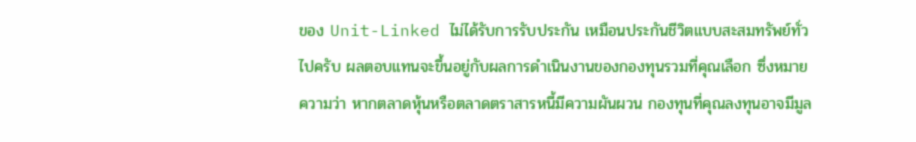ของ Unit-Linked ไม่ได้รับการรับประกัน เหมือนประกันชีวิตแบบสะสมทรัพย์ทั่วไปครับ ผลตอบแทนจะขึ้นอยู่กับผลการดำเนินงานของกองทุนรวมที่คุณเลือก ซึ่งหมายความว่า หากตลาดหุ้นหรือตลาดตราสารหนี้มีความผันผวน กองทุนที่คุณลงทุนอาจมีมูล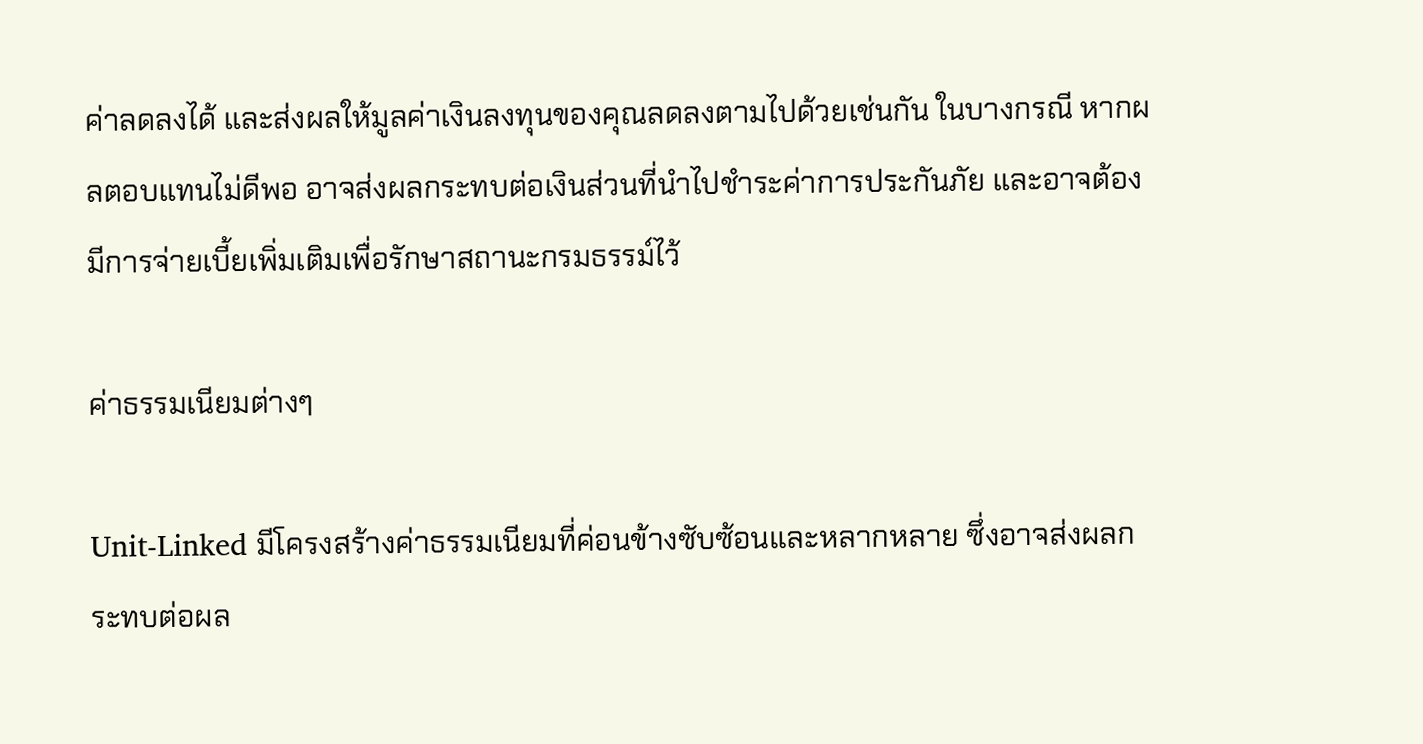ค่าลดลงได้ และส่งผลให้มูลค่าเงินลงทุนของคุณลดลงตามไปด้วยเช่นกัน ในบางกรณี หากผลตอบแทนไม่ดีพอ อาจส่งผลกระทบต่อเงินส่วนที่นำไปชำระค่าการประกันภัย และอาจต้องมีการจ่ายเบี้ยเพิ่มเติมเพื่อรักษาสถานะกรมธรรม์ไว้

ค่าธรรมเนียมต่างๆ

Unit-Linked มีโครงสร้างค่าธรรมเนียมที่ค่อนข้างซับซ้อนและหลากหลาย ซึ่งอาจส่งผลกระทบต่อผล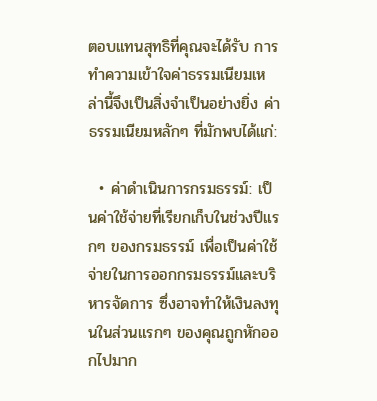ตอบแทนสุทธิที่คุณจะได้รับ การทำความเข้าใจค่าธรรมเนียมเหล่านี้จึงเป็นสิ่งจำเป็นอย่างยิ่ง ค่าธรรมเนียมหลักๆ ที่มักพบได้แก่:

  • ค่าดำเนินการกรมธรรม์: เป็นค่าใช้จ่ายที่เรียกเก็บในช่วงปีแรกๆ ของกรมธรรม์ เพื่อเป็นค่าใช้จ่ายในการออกกรมธรรม์และบริหารจัดการ ซึ่งอาจทำให้เงินลงทุนในส่วนแรกๆ ของคุณถูกหักออกไปมาก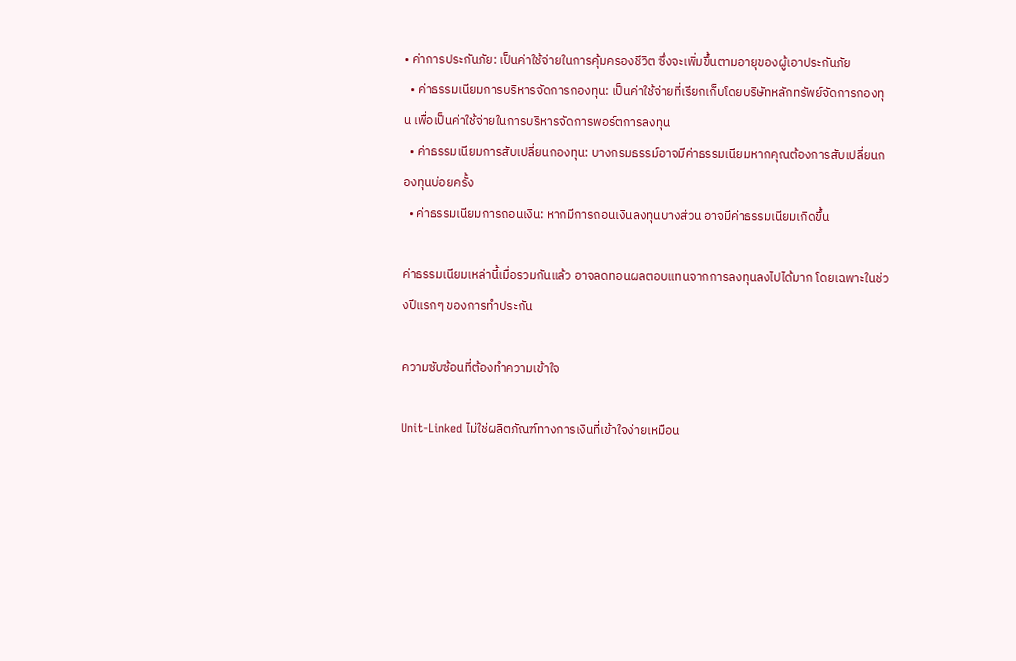• ค่าการประกันภัย: เป็นค่าใช้จ่ายในการคุ้มครองชีวิต ซึ่งจะเพิ่มขึ้นตามอายุของผู้เอาประกันภัย
  • ค่าธรรมเนียมการบริหารจัดการกองทุน: เป็นค่าใช้จ่ายที่เรียกเก็บโดยบริษัทหลักทรัพย์จัดการกองทุน เพื่อเป็นค่าใช้จ่ายในการบริหารจัดการพอร์ตการลงทุน
  • ค่าธรรมเนียมการสับเปลี่ยนกองทุน: บางกรมธรรม์อาจมีค่าธรรมเนียมหากคุณต้องการสับเปลี่ยนกองทุนบ่อยครั้ง
  • ค่าธรรมเนียมการถอนเงิน: หากมีการถอนเงินลงทุนบางส่วน อาจมีค่าธรรมเนียมเกิดขึ้น

ค่าธรรมเนียมเหล่านี้เมื่อรวมกันแล้ว อาจลดทอนผลตอบแทนจากการลงทุนลงไปได้มาก โดยเฉพาะในช่วงปีแรกๆ ของการทำประกัน

ความซับซ้อนที่ต้องทำความเข้าใจ

Unit-Linked ไม่ใช่ผลิตภัณฑ์ทางการเงินที่เข้าใจง่ายเหมือน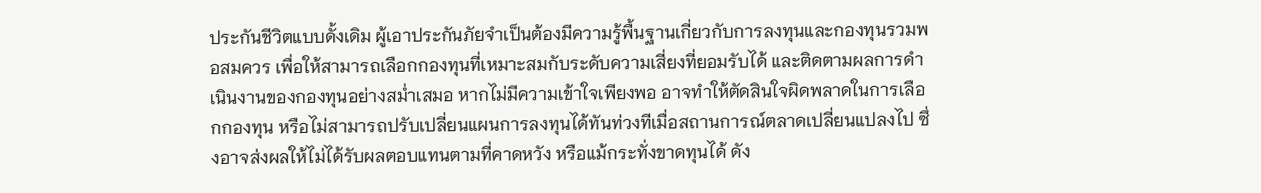ประกันชีวิตแบบดั้งเดิม ผู้เอาประกันภัยจำเป็นต้องมีความรู้พื้นฐานเกี่ยวกับการลงทุนและกองทุนรวมพอสมควร เพื่อให้สามารถเลือกกองทุนที่เหมาะสมกับระดับความเสี่ยงที่ยอมรับได้ และติดตามผลการดำเนินงานของกองทุนอย่างสม่ำเสมอ หากไม่มีความเข้าใจเพียงพอ อาจทำให้ตัดสินใจผิดพลาดในการเลือกกองทุน หรือไม่สามารถปรับเปลี่ยนแผนการลงทุนได้ทันท่วงทีเมื่อสถานการณ์ตลาดเปลี่ยนแปลงไป ซึ่งอาจส่งผลให้ไม่ได้รับผลตอบแทนตามที่คาดหวัง หรือแม้กระทั่งขาดทุนได้ ดัง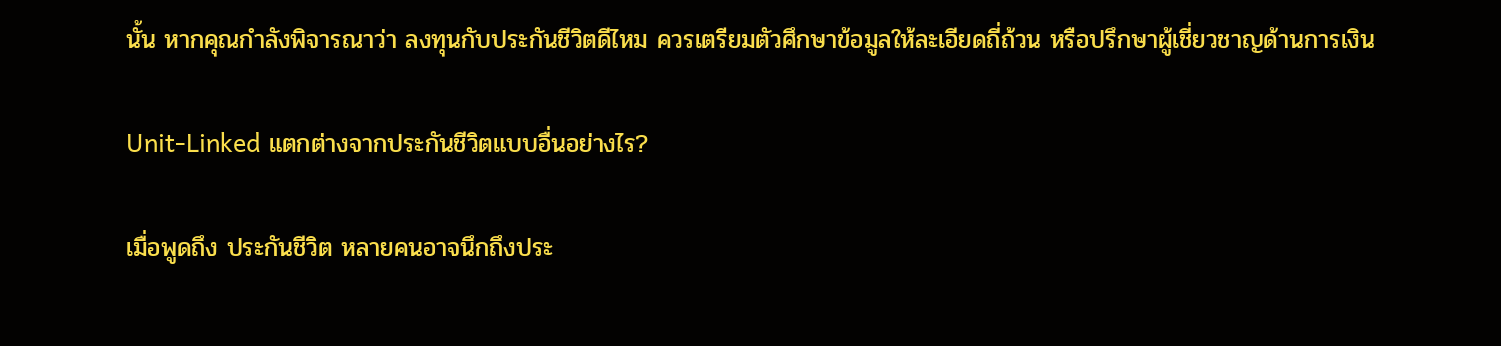นั้น หากคุณกำลังพิจารณาว่า ลงทุนกับประกันชีวิตดีไหม ควรเตรียมตัวศึกษาข้อมูลให้ละเอียดถี่ถ้วน หรือปรึกษาผู้เชี่ยวชาญด้านการเงิน

Unit-Linked แตกต่างจากประกันชีวิตแบบอื่นอย่างไร?

เมื่อพูดถึง ประกันชีวิต หลายคนอาจนึกถึงประ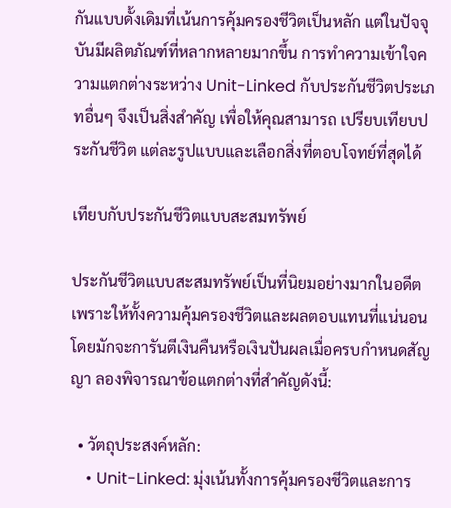กันแบบดั้งเดิมที่เน้นการคุ้มครองชีวิตเป็นหลัก แต่ในปัจจุบันมีผลิตภัณฑ์ที่หลากหลายมากขึ้น การทำความเข้าใจความแตกต่างระหว่าง Unit-Linked กับประกันชีวิตประเภทอื่นๆ จึงเป็นสิ่งสำคัญ เพื่อให้คุณสามารถ เปรียบเทียบประกันชีวิต แต่ละรูปแบบและเลือกสิ่งที่ตอบโจทย์ที่สุดได้

เทียบกับประกันชีวิตแบบสะสมทรัพย์

ประกันชีวิตแบบสะสมทรัพย์เป็นที่นิยมอย่างมากในอดีต เพราะให้ทั้งความคุ้มครองชีวิตและผลตอบแทนที่แน่นอน โดยมักจะการันตีเงินคืนหรือเงินปันผลเมื่อครบกำหนดสัญญา ลองพิจารณาข้อแตกต่างที่สำคัญดังนี้:

  • วัตถุประสงค์หลัก:
    • Unit-Linked: มุ่งเน้นทั้งการคุ้มครองชีวิตและการ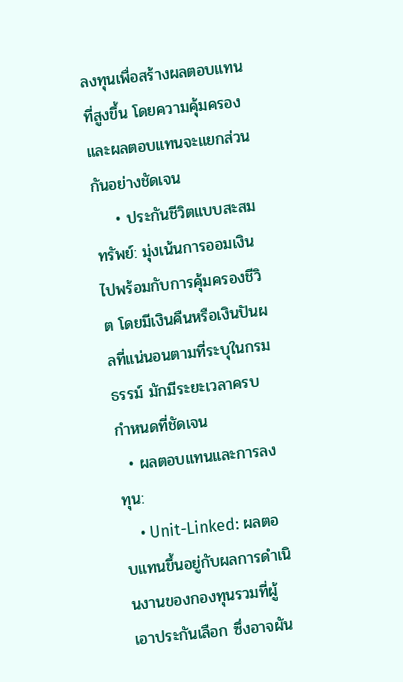ลงทุนเพื่อสร้างผลตอบแทนที่สูงขึ้น โดยความคุ้มครองและผลตอบแทนจะแยกส่วนกันอย่างชัดเจน
    • ประกันชีวิตแบบสะสมทรัพย์: มุ่งเน้นการออมเงินไปพร้อมกับการคุ้มครองชีวิต โดยมีเงินคืนหรือเงินปันผลที่แน่นอนตามที่ระบุในกรมธรรม์ มักมีระยะเวลาครบกำหนดที่ชัดเจน
  • ผลตอบแทนและการลงทุน:
    • Unit-Linked: ผลตอบแทนขึ้นอยู่กับผลการดำเนินงานของกองทุนรวมที่ผู้เอาประกันเลือก ซึ่งอาจผัน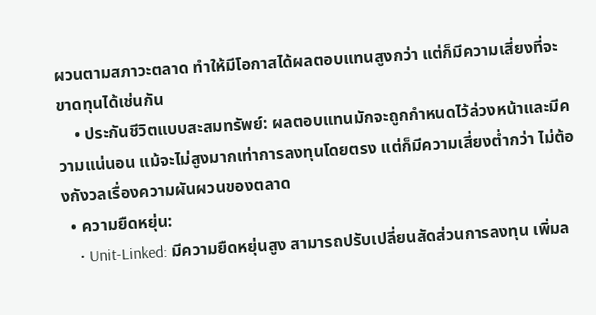ผวนตามสภาวะตลาด ทำให้มีโอกาสได้ผลตอบแทนสูงกว่า แต่ก็มีความเสี่ยงที่จะขาดทุนได้เช่นกัน
    • ประกันชีวิตแบบสะสมทรัพย์: ผลตอบแทนมักจะถูกกำหนดไว้ล่วงหน้าและมีความแน่นอน แม้จะไม่สูงมากเท่าการลงทุนโดยตรง แต่ก็มีความเสี่ยงต่ำกว่า ไม่ต้องกังวลเรื่องความผันผวนของตลาด
  • ความยืดหยุ่น:
    • Unit-Linked: มีความยืดหยุ่นสูง สามารถปรับเปลี่ยนสัดส่วนการลงทุน เพิ่มล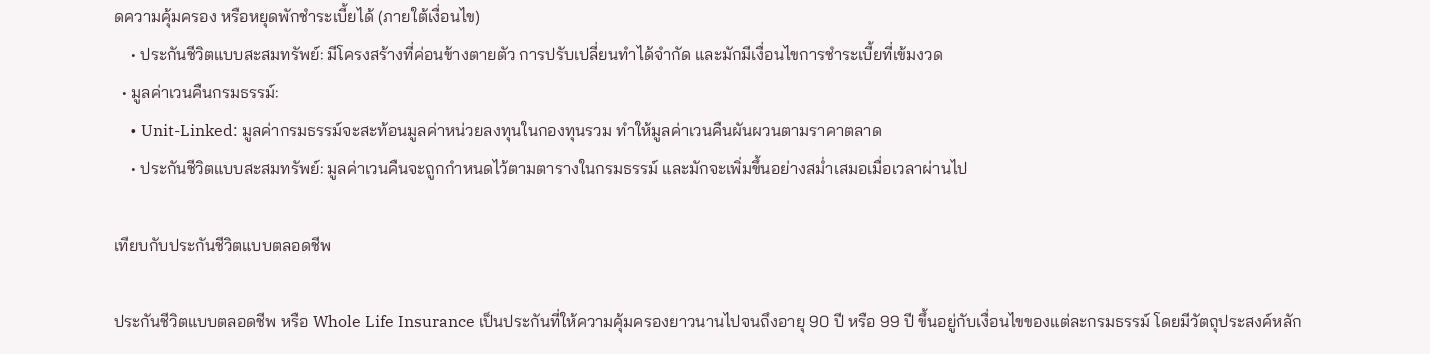ดความคุ้มครอง หรือหยุดพักชำระเบี้ยได้ (ภายใต้เงื่อนไข)
    • ประกันชีวิตแบบสะสมทรัพย์: มีโครงสร้างที่ค่อนข้างตายตัว การปรับเปลี่ยนทำได้จำกัด และมักมีเงื่อนไขการชำระเบี้ยที่เข้มงวด
  • มูลค่าเวนคืนกรมธรรม์:
    • Unit-Linked: มูลค่ากรมธรรม์จะสะท้อนมูลค่าหน่วยลงทุนในกองทุนรวม ทำให้มูลค่าเวนคืนผันผวนตามราคาตลาด
    • ประกันชีวิตแบบสะสมทรัพย์: มูลค่าเวนคืนจะถูกกำหนดไว้ตามตารางในกรมธรรม์ และมักจะเพิ่มขึ้นอย่างสม่ำเสมอเมื่อเวลาผ่านไป

เทียบกับประกันชีวิตแบบตลอดชีพ

ประกันชีวิตแบบตลอดชีพ หรือ Whole Life Insurance เป็นประกันที่ให้ความคุ้มครองยาวนานไปจนถึงอายุ 90 ปี หรือ 99 ปี ขึ้นอยู่กับเงื่อนไขของแต่ละกรมธรรม์ โดยมีวัตถุประสงค์หลัก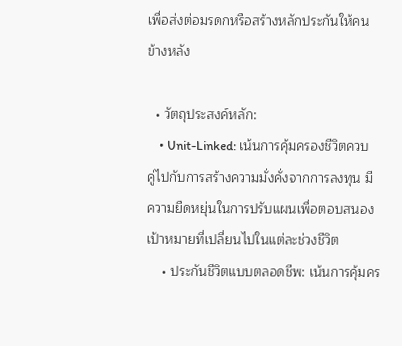เพื่อส่งต่อมรดกหรือสร้างหลักประกันให้คนข้างหลัง

  • วัตถุประสงค์หลัก:
    • Unit-Linked: เน้นการคุ้มครองชีวิตควบคู่ไปกับการสร้างความมั่งคั่งจากการลงทุน มีความยืดหยุ่นในการปรับแผนเพื่อตอบสนองเป้าหมายที่เปลี่ยนไปในแต่ละช่วงชีวิต
    • ประกันชีวิตแบบตลอดชีพ: เน้นการคุ้มคร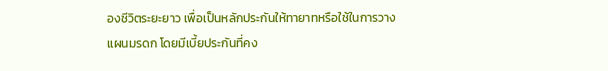องชีวิตระยะยาว เพื่อเป็นหลักประกันให้ทายาทหรือใช้ในการวางแผนมรดก โดยมีเบี้ยประกันที่คง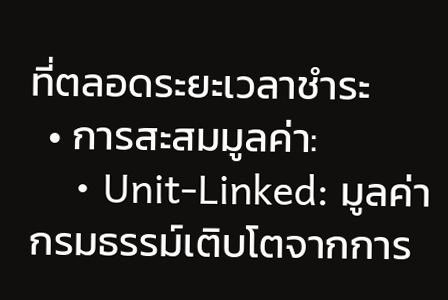ที่ตลอดระยะเวลาชำระ
  • การสะสมมูลค่า:
    • Unit-Linked: มูลค่ากรมธรรม์เติบโตจากการ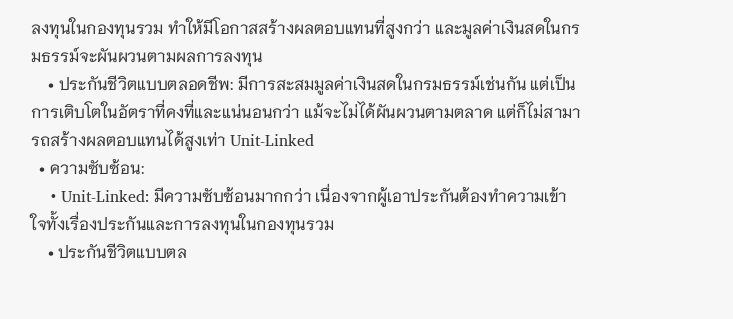ลงทุนในกองทุนรวม ทำให้มีโอกาสสร้างผลตอบแทนที่สูงกว่า และมูลค่าเงินสดในกรมธรรม์จะผันผวนตามผลการลงทุน
    • ประกันชีวิตแบบตลอดชีพ: มีการสะสมมูลค่าเงินสดในกรมธรรม์เช่นกัน แต่เป็นการเติบโตในอัตราที่คงที่และแน่นอนกว่า แม้จะไม่ได้ผันผวนตามตลาด แต่ก็ไม่สามารถสร้างผลตอบแทนได้สูงเท่า Unit-Linked
  • ความซับซ้อน:
    • Unit-Linked: มีความซับซ้อนมากกว่า เนื่องจากผู้เอาประกันต้องทำความเข้าใจทั้งเรื่องประกันและการลงทุนในกองทุนรวม
    • ประกันชีวิตแบบตล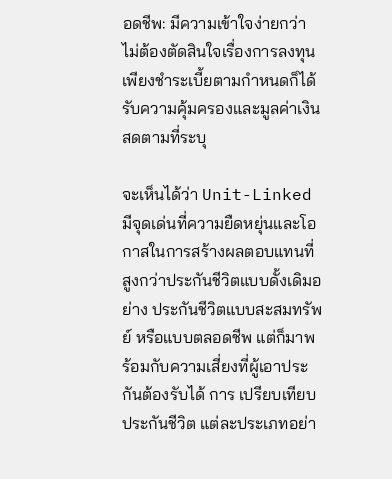อดชีพ: มีความเข้าใจง่ายกว่า ไม่ต้องตัดสินใจเรื่องการลงทุน เพียงชำระเบี้ยตามกำหนดก็ได้รับความคุ้มครองและมูลค่าเงินสดตามที่ระบุ

จะเห็นได้ว่า Unit-Linked มีจุดเด่นที่ความยืดหยุ่นและโอกาสในการสร้างผลตอบแทนที่สูงกว่าประกันชีวิตแบบดั้งเดิมอย่าง ประกันชีวิตแบบสะสมทรัพย์ หรือแบบตลอดชีพ แต่ก็มาพร้อมกับความเสี่ยงที่ผู้เอาประกันต้องรับได้ การ เปรียบเทียบประกันชีวิต แต่ละประเภทอย่า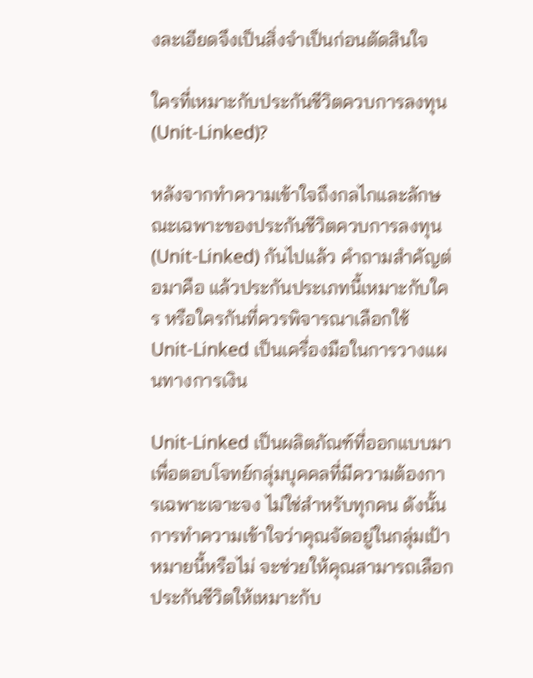งละเอียดจึงเป็นสิ่งจำเป็นก่อนตัดสินใจ

ใครที่เหมาะกับประกันชีวิตควบการลงทุน (Unit-Linked)?

หลังจากทำความเข้าใจถึงกลไกและลักษณะเฉพาะของประกันชีวิตควบการลงทุน (Unit-Linked) กันไปแล้ว คำถามสำคัญต่อมาคือ แล้วประกันประเภทนี้เหมาะกับใคร หรือใครกันที่ควรพิจารณาเลือกใช้ Unit-Linked เป็นเครื่องมือในการวางแผนทางการเงิน

Unit-Linked เป็นผลิตภัณฑ์ที่ออกแบบมาเพื่อตอบโจทย์กลุ่มบุคคลที่มีความต้องการเฉพาะเจาะจง ไม่ใช่สำหรับทุกคน ดังนั้น การทำความเข้าใจว่าคุณจัดอยู่ในกลุ่มเป้าหมายนี้หรือไม่ จะช่วยให้คุณสามารถเลือกประกันชีวิตให้เหมาะกับ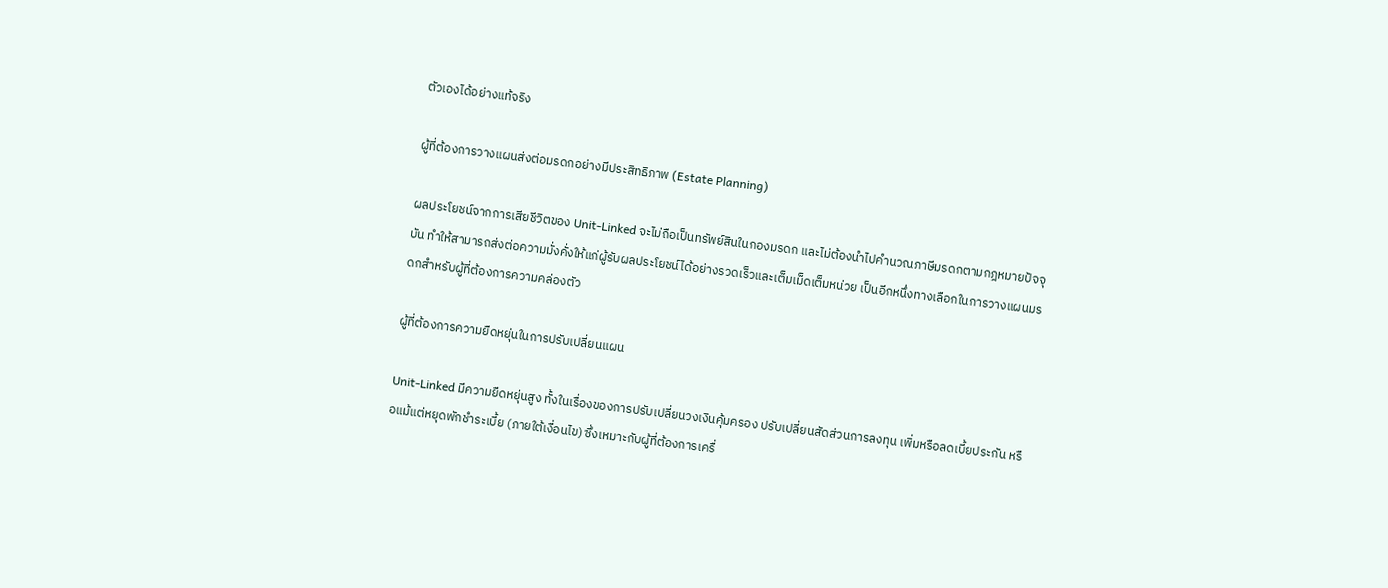ตัวเองได้อย่างแท้จริง

ผู้ที่ต้องการวางแผนส่งต่อมรดกอย่างมีประสิทธิภาพ (Estate Planning)

ผลประโยชน์จากการเสียชีวิตของ Unit-Linked จะไม่ถือเป็นทรัพย์สินในกองมรดก และไม่ต้องนำไปคำนวณภาษีมรดกตามกฎหมายปัจจุบัน ทำให้สามารถส่งต่อความมั่งคั่งให้แก่ผู้รับผลประโยชน์ได้อย่างรวดเร็วและเต็มเม็ดเต็มหน่วย เป็นอีกหนึ่งทางเลือกในการวางแผนมรดกสำหรับผู้ที่ต้องการความคล่องตัว

ผู้ที่ต้องการความยืดหยุ่นในการปรับเปลี่ยนแผน

Unit-Linked มีความยืดหยุ่นสูง ทั้งในเรื่องของการปรับเปลี่ยนวงเงินคุ้มครอง ปรับเปลี่ยนสัดส่วนการลงทุน เพิ่มหรือลดเบี้ยประกัน หรือแม้แต่หยุดพักชำระเบี้ย (ภายใต้เงื่อนไข) ซึ่งเหมาะกับผู้ที่ต้องการเครื่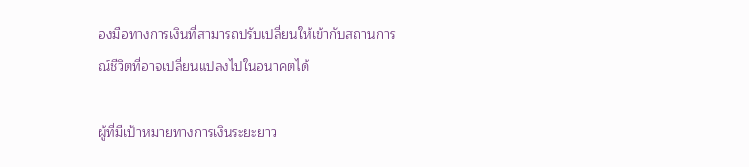องมือทางการเงินที่สามารถปรับเปลี่ยนให้เข้ากับสถานการณ์ชีวิตที่อาจเปลี่ยนแปลงไปในอนาคตได้

ผู้ที่มีเป้าหมายทางการเงินระยะยาว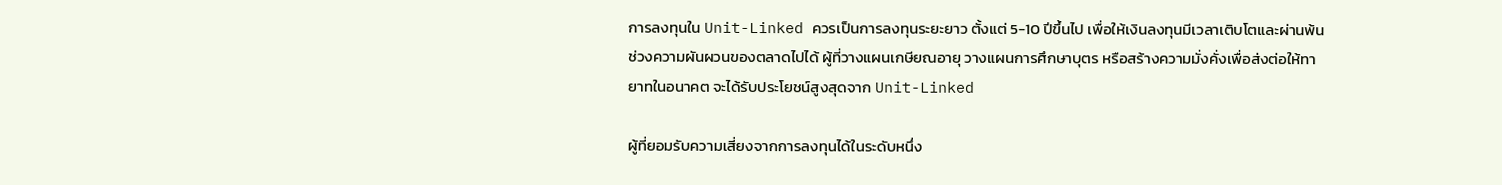การลงทุนใน Unit-Linked ควรเป็นการลงทุนระยะยาว ตั้งแต่ 5-10 ปีขึ้นไป เพื่อให้เงินลงทุนมีเวลาเติบโตและผ่านพ้นช่วงความผันผวนของตลาดไปได้ ผู้ที่วางแผนเกษียณอายุ วางแผนการศึกษาบุตร หรือสร้างความมั่งคั่งเพื่อส่งต่อให้ทายาทในอนาคต จะได้รับประโยชน์สูงสุดจาก Unit-Linked

ผู้ที่ยอมรับความเสี่ยงจากการลงทุนได้ในระดับหนึ่ง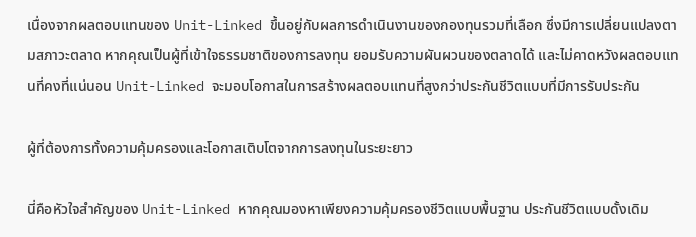เนื่องจากผลตอบแทนของ Unit-Linked ขึ้นอยู่กับผลการดำเนินงานของกองทุนรวมที่เลือก ซึ่งมีการเปลี่ยนแปลงตามสภาวะตลาด หากคุณเป็นผู้ที่เข้าใจธรรมชาติของการลงทุน ยอมรับความผันผวนของตลาดได้ และไม่คาดหวังผลตอบแทนที่คงที่แน่นอน Unit-Linked จะมอบโอกาสในการสร้างผลตอบแทนที่สูงกว่าประกันชีวิตแบบที่มีการรับประกัน

ผู้ที่ต้องการทั้งความคุ้มครองและโอกาสเติบโตจากการลงทุนในระยะยาว

นี่คือหัวใจสำคัญของ Unit-Linked หากคุณมองหาเพียงความคุ้มครองชีวิตแบบพื้นฐาน ประกันชีวิตแบบดั้งเดิม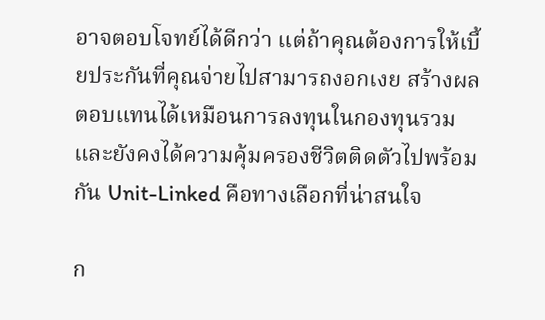อาจตอบโจทย์ได้ดีกว่า แต่ถ้าคุณต้องการให้เบี้ยประกันที่คุณจ่ายไปสามารถงอกเงย สร้างผลตอบแทนได้เหมือนการลงทุนในกองทุนรวม และยังคงได้ความคุ้มครองชีวิตติดตัวไปพร้อมกัน Unit-Linked คือทางเลือกที่น่าสนใจ

ก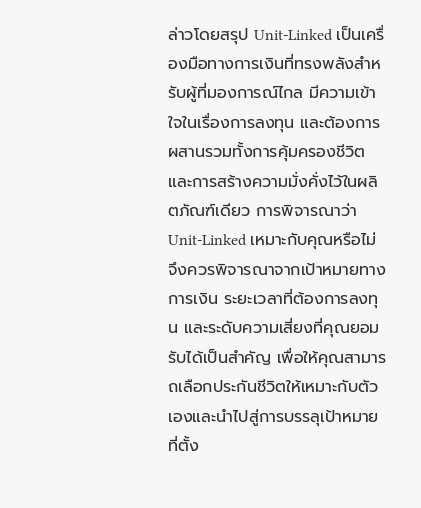ล่าวโดยสรุป Unit-Linked เป็นเครื่องมือทางการเงินที่ทรงพลังสำหรับผู้ที่มองการณ์ไกล มีความเข้าใจในเรื่องการลงทุน และต้องการผสานรวมทั้งการคุ้มครองชีวิตและการสร้างความมั่งคั่งไว้ในผลิตภัณฑ์เดียว การพิจารณาว่า Unit-Linked เหมาะกับคุณหรือไม่ จึงควรพิจารณาจากเป้าหมายทางการเงิน ระยะเวลาที่ต้องการลงทุน และระดับความเสี่ยงที่คุณยอมรับได้เป็นสำคัญ เพื่อให้คุณสามารถเลือกประกันชีวิตให้เหมาะกับตัวเองและนำไปสู่การบรรลุเป้าหมายที่ตั้ง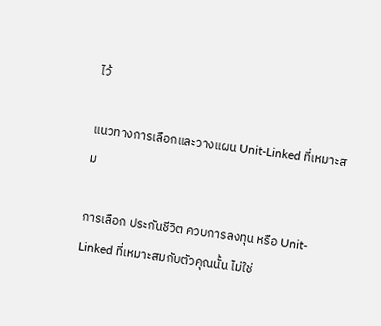ไว้

แนวทางการเลือกและวางแผน Unit-Linked ที่เหมาะสม

การเลือก ประกันชีวิต ควบการลงทุน หรือ Unit-Linked ที่เหมาะสมกับตัวคุณนั้น ไม่ใช่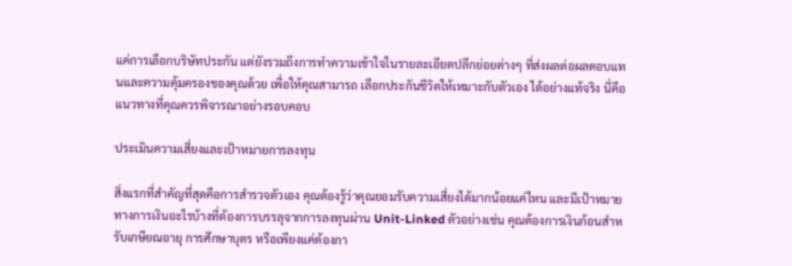แค่การเลือกบริษัทประกัน แต่ยังรวมถึงการทำความเข้าใจในรายละเอียดปลีกย่อยต่างๆ ที่ส่งผลต่อผลตอบแทนและความคุ้มครองของคุณด้วย เพื่อให้คุณสามารถ เลือกประกันชีวิตให้เหมาะกับตัวเอง ได้อย่างแท้จริง นี่คือแนวทางที่คุณควรพิจารณาอย่างรอบคอบ

ประเมินความเสี่ยงและเป้าหมายการลงทุน

สิ่งแรกที่สำคัญที่สุดคือการสำรวจตัวเอง คุณต้องรู้ว่าคุณยอมรับความเสี่ยงได้มากน้อยแค่ไหน และมีเป้าหมายทางการเงินอะไรบ้างที่ต้องการบรรลุจากการลงทุนผ่าน Unit-Linked ตัวอย่างเช่น คุณต้องการเงินก้อนสำหรับเกษียณอายุ การศึกษาบุตร หรือเพียงแค่ต้องกา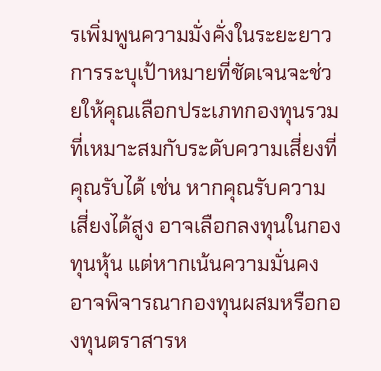รเพิ่มพูนความมั่งคั่งในระยะยาว การระบุเป้าหมายที่ชัดเจนจะช่วยให้คุณเลือกประเภทกองทุนรวมที่เหมาะสมกับระดับความเสี่ยงที่คุณรับได้ เช่น หากคุณรับความเสี่ยงได้สูง อาจเลือกลงทุนในกองทุนหุ้น แต่หากเน้นความมั่นคง อาจพิจารณากองทุนผสมหรือกองทุนตราสารห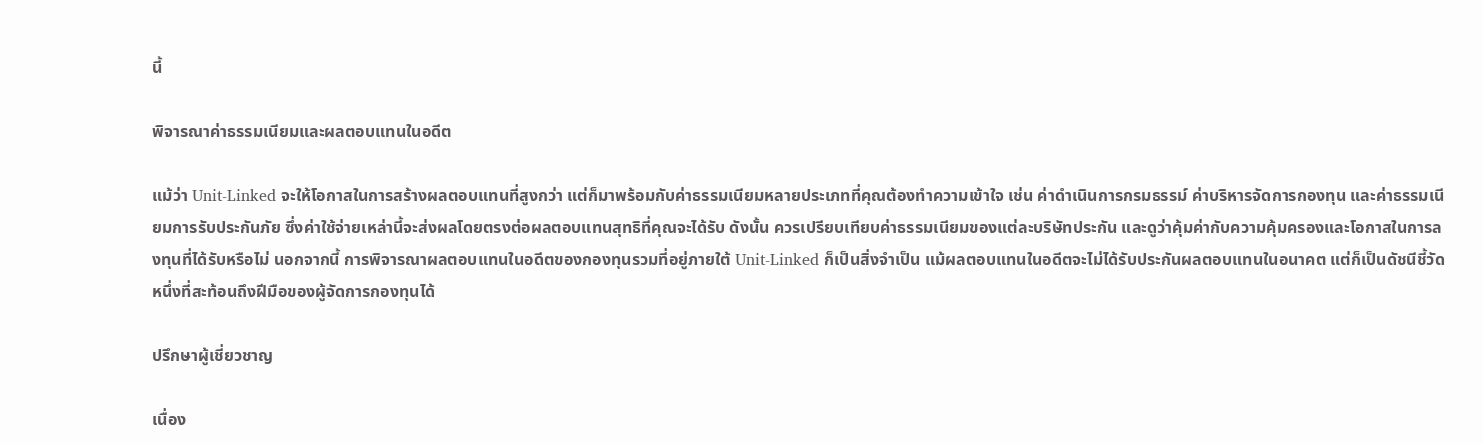นี้

พิจารณาค่าธรรมเนียมและผลตอบแทนในอดีต

แม้ว่า Unit-Linked จะให้โอกาสในการสร้างผลตอบแทนที่สูงกว่า แต่ก็มาพร้อมกับค่าธรรมเนียมหลายประเภทที่คุณต้องทำความเข้าใจ เช่น ค่าดำเนินการกรมธรรม์ ค่าบริหารจัดการกองทุน และค่าธรรมเนียมการรับประกันภัย ซึ่งค่าใช้จ่ายเหล่านี้จะส่งผลโดยตรงต่อผลตอบแทนสุทธิที่คุณจะได้รับ ดังนั้น ควรเปรียบเทียบค่าธรรมเนียมของแต่ละบริษัทประกัน และดูว่าคุ้มค่ากับความคุ้มครองและโอกาสในการลงทุนที่ได้รับหรือไม่ นอกจากนี้ การพิจารณาผลตอบแทนในอดีตของกองทุนรวมที่อยู่ภายใต้ Unit-Linked ก็เป็นสิ่งจำเป็น แม้ผลตอบแทนในอดีตจะไม่ได้รับประกันผลตอบแทนในอนาคต แต่ก็เป็นดัชนีชี้วัดหนึ่งที่สะท้อนถึงฝีมือของผู้จัดการกองทุนได้

ปรึกษาผู้เชี่ยวชาญ

เนื่อง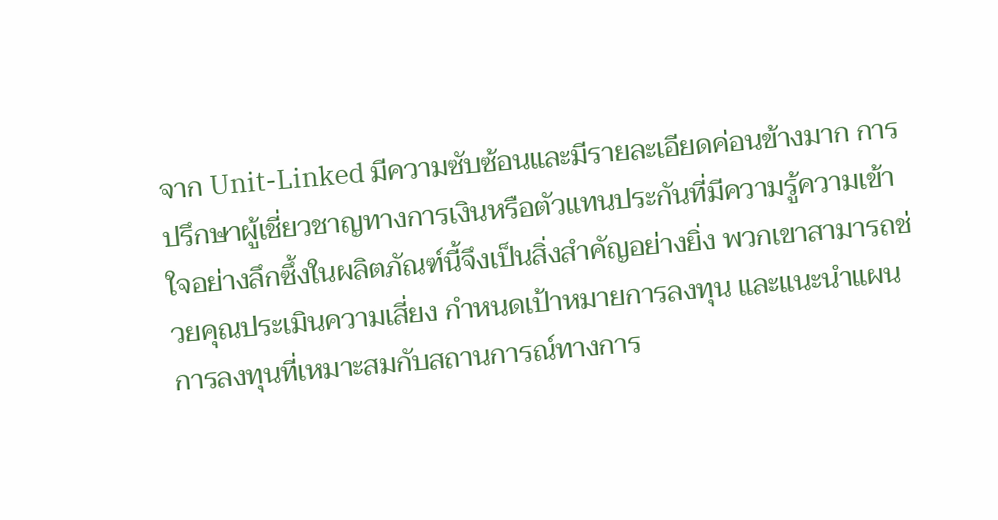จาก Unit-Linked มีความซับซ้อนและมีรายละเอียดค่อนข้างมาก การปรึกษาผู้เชี่ยวชาญทางการเงินหรือตัวแทนประกันที่มีความรู้ความเข้าใจอย่างลึกซึ้งในผลิตภัณฑ์นี้จึงเป็นสิ่งสำคัญอย่างยิ่ง พวกเขาสามารถช่วยคุณประเมินความเสี่ยง กำหนดเป้าหมายการลงทุน และแนะนำแผนการลงทุนที่เหมาะสมกับสถานการณ์ทางการ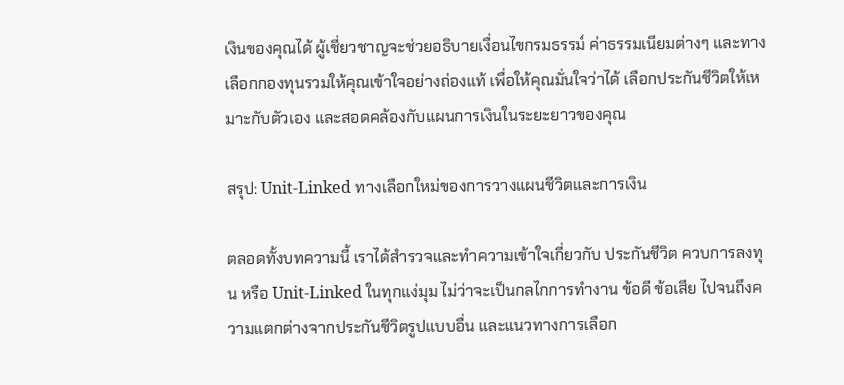เงินของคุณได้ ผู้เชี่ยวชาญจะช่วยอธิบายเงื่อนไขกรมธรรม์ ค่าธรรมเนียมต่างๆ และทางเลือกกองทุนรวมให้คุณเข้าใจอย่างถ่องแท้ เพื่อให้คุณมั่นใจว่าได้ เลือกประกันชีวิตให้เหมาะกับตัวเอง และสอดคล้องกับแผนการเงินในระยะยาวของคุณ

สรุป: Unit-Linked ทางเลือกใหม่ของการวางแผนชีวิตและการเงิน

ตลอดทั้งบทความนี้ เราได้สำรวจและทำความเข้าใจเกี่ยวกับ ประกันชีวิต ควบการลงทุน หรือ Unit-Linked ในทุกแง่มุม ไม่ว่าจะเป็นกลไกการทำงาน ข้อดี ข้อเสีย ไปจนถึงความแตกต่างจากประกันชีวิตรูปแบบอื่น และแนวทางการเลือก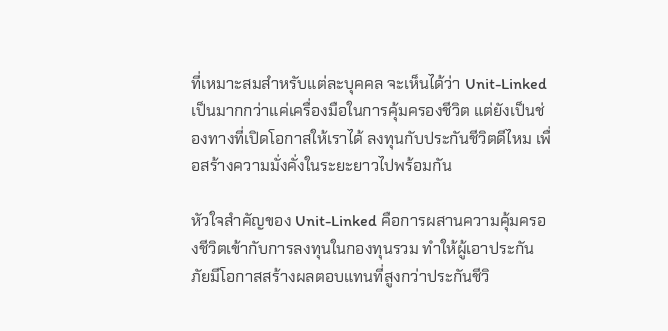ที่เหมาะสมสำหรับแต่ละบุคคล จะเห็นได้ว่า Unit-Linked เป็นมากกว่าแค่เครื่องมือในการคุ้มครองชีวิต แต่ยังเป็นช่องทางที่เปิดโอกาสให้เราได้ ลงทุนกับประกันชีวิตดีไหม เพื่อสร้างความมั่งคั่งในระยะยาวไปพร้อมกัน

หัวใจสำคัญของ Unit-Linked คือการผสานความคุ้มครองชีวิตเข้ากับการลงทุนในกองทุนรวม ทำให้ผู้เอาประกันภัยมีโอกาสสร้างผลตอบแทนที่สูงกว่าประกันชีวิ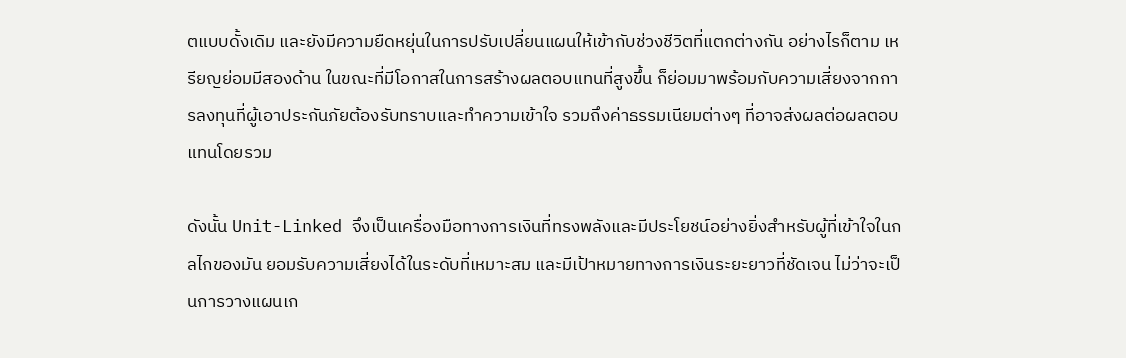ตแบบดั้งเดิม และยังมีความยืดหยุ่นในการปรับเปลี่ยนแผนให้เข้ากับช่วงชีวิตที่แตกต่างกัน อย่างไรก็ตาม เหรียญย่อมมีสองด้าน ในขณะที่มีโอกาสในการสร้างผลตอบแทนที่สูงขึ้น ก็ย่อมมาพร้อมกับความเสี่ยงจากการลงทุนที่ผู้เอาประกันภัยต้องรับทราบและทำความเข้าใจ รวมถึงค่าธรรมเนียมต่างๆ ที่อาจส่งผลต่อผลตอบแทนโดยรวม

ดังนั้น Unit-Linked จึงเป็นเครื่องมือทางการเงินที่ทรงพลังและมีประโยชน์อย่างยิ่งสำหรับผู้ที่เข้าใจในกลไกของมัน ยอมรับความเสี่ยงได้ในระดับที่เหมาะสม และมีเป้าหมายทางการเงินระยะยาวที่ชัดเจน ไม่ว่าจะเป็นการวางแผนเก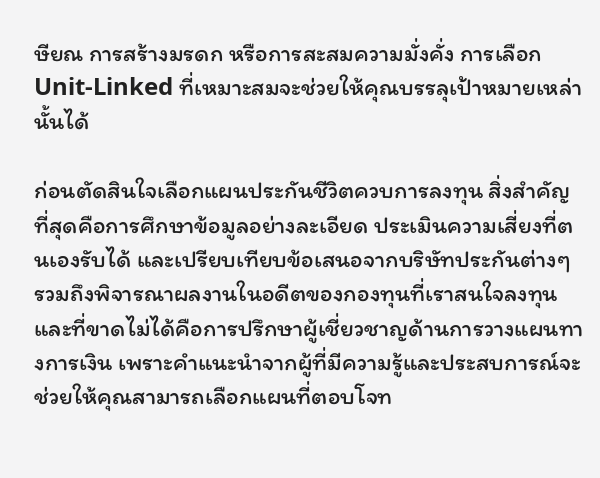ษียณ การสร้างมรดก หรือการสะสมความมั่งคั่ง การเลือก Unit-Linked ที่เหมาะสมจะช่วยให้คุณบรรลุเป้าหมายเหล่านั้นได้

ก่อนตัดสินใจเลือกแผนประกันชีวิตควบการลงทุน สิ่งสำคัญที่สุดคือการศึกษาข้อมูลอย่างละเอียด ประเมินความเสี่ยงที่ตนเองรับได้ และเปรียบเทียบข้อเสนอจากบริษัทประกันต่างๆ รวมถึงพิจารณาผลงานในอดีตของกองทุนที่เราสนใจลงทุน และที่ขาดไม่ได้คือการปรึกษาผู้เชี่ยวชาญด้านการวางแผนทางการเงิน เพราะคำแนะนำจากผู้ที่มีความรู้และประสบการณ์จะช่วยให้คุณสามารถเลือกแผนที่ตอบโจท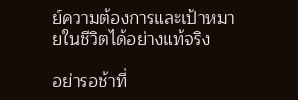ย์ความต้องการและเป้าหมายในชีวิตได้อย่างแท้จริง

อย่ารอช้าที่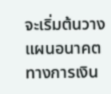จะเริ่มต้นวางแผนอนาคตทางการเงิน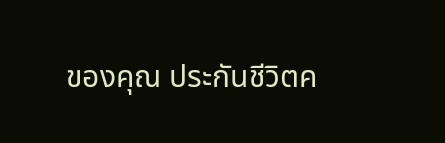ของคุณ ประกันชีวิตค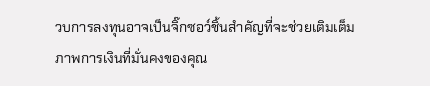วบการลงทุนอาจเป็นจิ๊กซอว์ชิ้นสำคัญที่จะช่วยเติมเต็มภาพการเงินที่มั่นคงของคุณ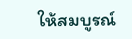ให้สมบูรณ์